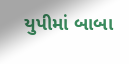યુપીમાં બાબા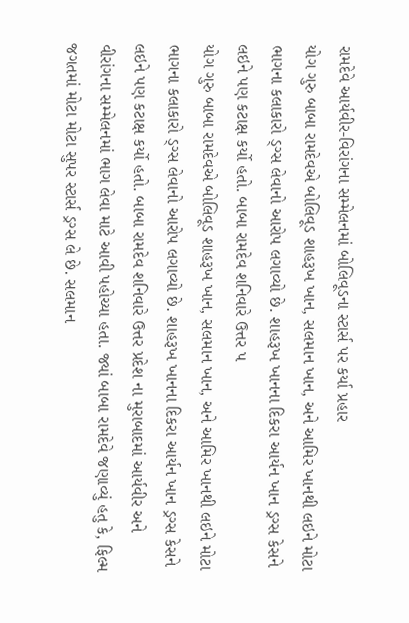રામદેવે આર્યવીર-વિરાંગના સમ્મેલનમાં બોલિવૂડના સ્ટાર્સ પર કર્યા પ્રહાર
યોગ ગુરુ બાબા રામદેવએ બોલિવૂડ શાહરૂખ ખાન, સલમાન ખાન, અને આમિર ખાનથી લઇને મોટા ભાગના કલાકારો ડ્ગ્સ લેવાનો આરોપ લગાવ્યો છે. શાહરૂખ ખાનના દિકરા આર્યન ખાન ડ્રગ્સ કેસને લઇને પણ કટાક્ષ કર્યો હતો. બાબા રામદેવ શનિવારે ઉત્તર પ
યોગ ગુરુ બાબા રામદેવએ બોલિવૂડ શાહરૂખ ખાન, સલમાન ખાન, અને આમિર ખાનથી લઇને મોટા ભાગના કલાકારો ડ્ગ્સ લેવાનો આરોપ લગાવ્યો છે. શાહરૂખ ખાનના દિકરા આર્યન ખાન ડ્રગ્સ કેસને લઇને પણ કટાક્ષ કર્યો હતો. બાબા રામદેવ શનિવારે ઉત્તર પ્રદેશ ના મુરાબાદમાં આર્યવીર અને વીરાંગના સમ્મેલનમાં ભાગ લેવા માટે આવી પહોચ્યા હતા. જ્યાં બાબા રામદેવે જણાવ્યું હતુ કે, ફિલ્મ જગતમાં મોટા મોટા સુપર સ્ટાર્સ ડ્રગ્સ લે છે. સલમાન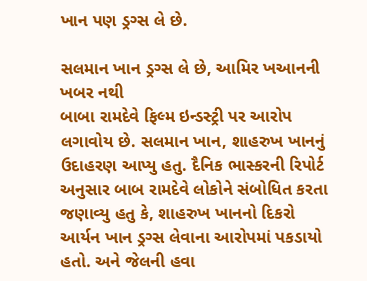ખાન પણ ડ્રગ્સ લે છે.

સલમાન ખાન ડ્રગ્સ લે છે, આમિર ખઆનની ખબર નથી
બાબા રામદેવે ફિલ્મ ઇન્ડસ્ટ્રી પર આરોપ લગાવોય છે. સલમાન ખાન, શાહરુખ ખાનનું ઉદાહરણ આપ્યુ હતુ. દૈનિક ભાસ્કરની રિપોર્ટ અનુસાર બાબ રામદેવે લોકોને સંબોધિત કરતા જણાવ્યુ હતુ કે, શાહરુખ ખાનનો દિકરો આર્યન ખાન ડ્રગ્સ લેવાના આરોપમાં પકડાયો હતો. અને જેલની હવા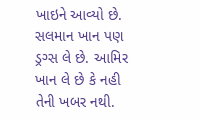ખાઇને આવ્યો છે. સલમાન ખાન પણ ડ્રગ્સ લે છે. આમિર ખાન લે છે કે નહી તેની ખબર નથી.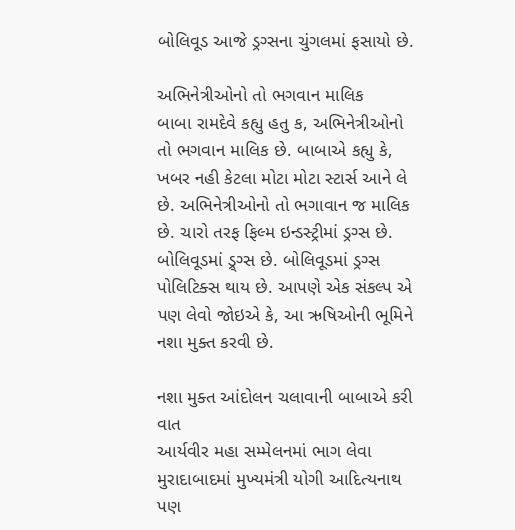બોલિવૂડ આજે ડ્રગ્સના ચુંગલમાં ફસાયો છે.

અભિનેત્રીઓનો તો ભગવાન માલિક
બાબા રામદેવે કહ્યુ હતુ ક, અભિનેત્રીઓનો તો ભગવાન માલિક છે. બાબાએ કહ્યુ કે, ખબર નહી કેટલા મોટા મોટા સ્ટાર્સ આને લે છે. અભિનેત્રીઓનો તો ભગાવાન જ માલિક છે. ચારો તરફ ફિલ્મ ઇન્ડસ્ટ્રીમાં ડ્રગ્સ છે. બોલિવૂડમાં ડ્ર્ગ્સ છે. બોલિવૂડમાં ડ્રગ્સ પોલિટિક્સ થાય છે. આપણે એક સંકલ્પ એ પણ લેવો જોઇએ કે, આ ઋષિઓની ભૂમિને નશા મુક્ત કરવી છે.

નશા મુક્ત આંદોલન ચલાવાની બાબાએ કરી વાત
આર્યવીર મહા સમ્મેલનમાં ભાગ લેવા મુરાદાબાદમાં મુખ્યમંત્રી યોગી આદિત્યનાથ પણ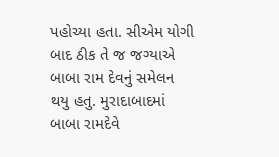પહોચ્યા હતા. સીએમ યોગી બાદ ઠીક તે જ જગ્યાએ બાબા રામ દેવનું સમેલન થયુ હતુ. મુરાદાબાદમાં બાબા રામદેવે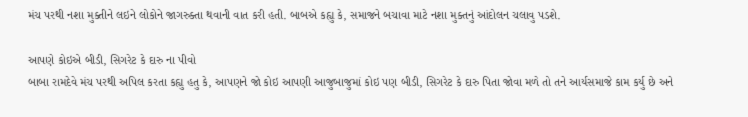મંચ પરથી નશા મુક્તીને લઇને લોકોને જાગરુક્તા થવાની વાત કરી હતી. બાબએ કહ્યુ કે, સમાજને બચાવા માટે નશા મુક્તનું આંદોલન ચલાવુ પડશે.

આપણે કોઇએ બીડી, સિગરેટ કે દારુ ના પીવો
બાબા રામદેવે મંચ પરથી અપિલ કરતા કહ્યુ હતુ કે, આપણને જો કોઇ આપણી આજુબાજુમાં કોઇ પણ બીડી, સિગરેટ કે દારુ પિતા જોવા મળે તો તને આર્યસમાજે કામ કર્યુ છે અને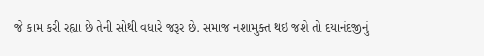જે કામ કરી રહ્યા છે તેની સોથી વધારે જરૂર છે. સમાજ નશામુક્ત થઇ જશે તો દયાનંદજીનું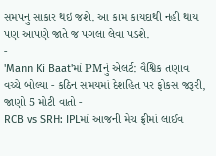સમપનુ સાકાર થઇ જશે. આ કામ કાયદાથી નહી થાય પણ આપણે જાતે જ પગલા લેવા પડશે.
-
'Mann Ki Baat'માં PMનું એલર્ટ: વૈશ્વિક તણાવ વચ્ચે બોલ્યા - કઠિન સમયમાં દેશહિત પર ફોકસ જરૂરી, જાણો 5 મોટી વાતો -
RCB vs SRH: IPLમાં આજની મેચ ફ્રીમાં લાઈવ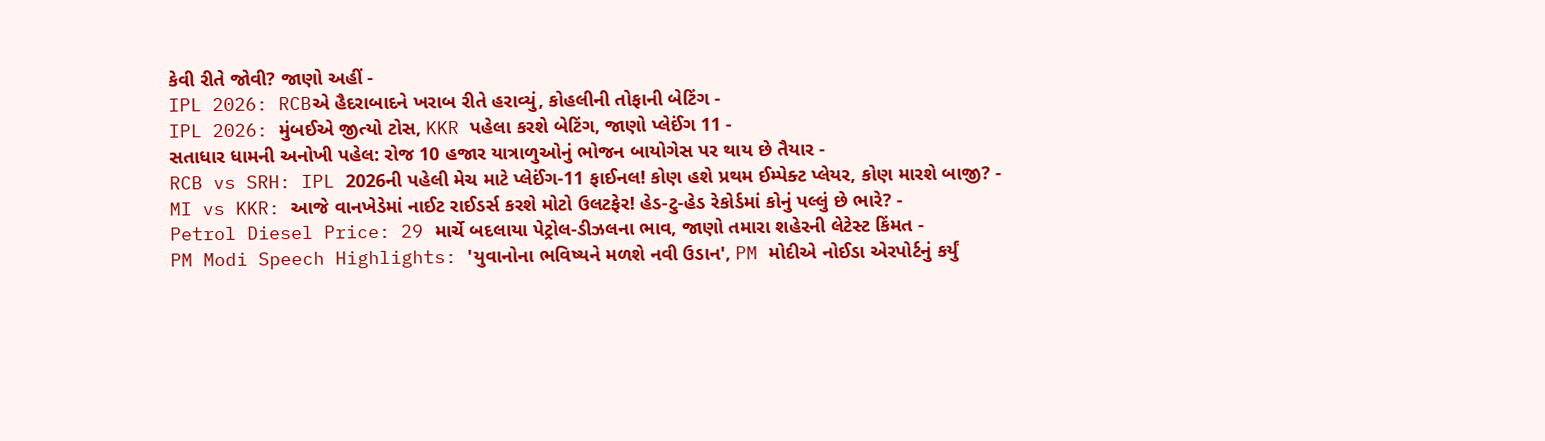કેવી રીતે જોવી? જાણો અહીં -
IPL 2026: RCBએ હૈદરાબાદને ખરાબ રીતે હરાવ્યું, કોહલીની તોફાની બેટિંગ -
IPL 2026: મુંબઈએ જીત્યો ટોસ, KKR પહેલા કરશે બેટિંગ, જાણો પ્લેઈંગ 11 -
સતાધાર ધામની અનોખી પહેલ: રોજ 10 હજાર યાત્રાળુઓનું ભોજન બાયોગેસ પર થાય છે તૈયાર -
RCB vs SRH: IPL 2026ની પહેલી મેચ માટે પ્લેઈંગ-11 ફાઈનલ! કોણ હશે પ્રથમ ઈમ્પેક્ટ પ્લેયર, કોણ મારશે બાજી? -
MI vs KKR: આજે વાનખેડેમાં નાઈટ રાઈડર્સ કરશે મોટો ઉલટફેર! હેડ-ટુ-હેડ રેકોર્ડમાં કોનું પલ્લું છે ભારે? -
Petrol Diesel Price: 29 માર્ચે બદલાયા પેટ્રોલ-ડીઝલના ભાવ, જાણો તમારા શહેરની લેટેસ્ટ કિંમત -
PM Modi Speech Highlights: 'યુવાનોના ભવિષ્યને મળશે નવી ઉડાન', PM મોદીએ નોઈડા એરપોર્ટનું કર્યું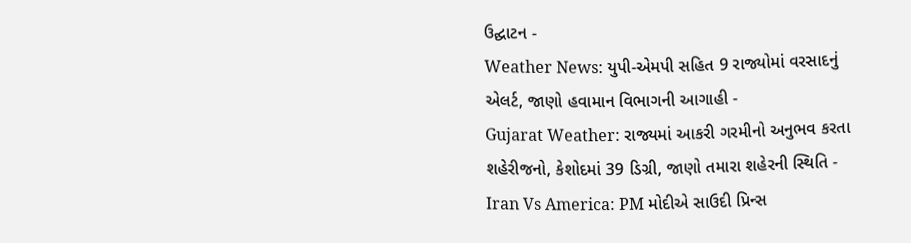ઉદ્ઘાટન -
Weather News: યુપી-એમપી સહિત 9 રાજ્યોમાં વરસાદનું એલર્ટ, જાણો હવામાન વિભાગની આગાહી -
Gujarat Weather: રાજ્યમાં આકરી ગરમીનો અનુભવ કરતા શહેરીજનો, કેશોદમાં 39 ડિગ્રી, જાણો તમારા શહેરની સ્થિતિ -
Iran Vs America: PM મોદીએ સાઉદી પ્રિન્સ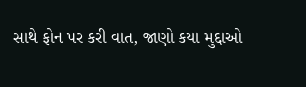સાથે ફોન પર કરી વાત, જાણો કયા મુદ્દાઓ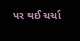પર થઈ ચર્ચા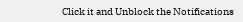Click it and Unblock the Notifications